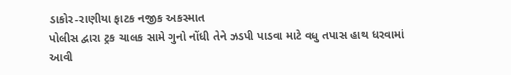ડાકોર-રાણીયા ફાટક નજીક અકસ્માત
પોલીસ દ્વારા ટ્રક ચાલક સામે ગુનો નોંધી તેને ઝડપી પાડવા માટે વધુ તપાસ હાથ ધરવામાં આવી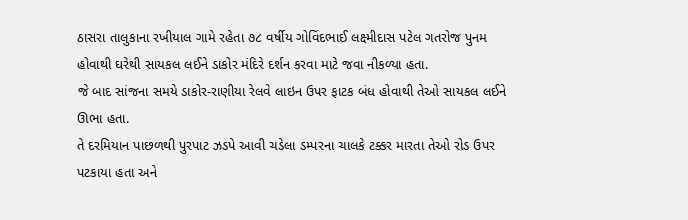ઠાસરા તાલુકાના રખીયાલ ગામે રહેતા ૭૮ વર્ષીય ગોવિંદભાઈ લક્ષ્મીદાસ પટેલ ગતરોજ પુનમ હોવાથી ઘરેથી સાયકલ લઈને ડાકોર મંદિરે દર્શન કરવા માટે જવા નીકળ્યા હતા.
જે બાદ સાંજના સમયે ડાકોર-રાણીયા રેલવે લાઇન ઉપર ફાટક બંધ હોવાથી તેઓ સાયકલ લઈને ઊભા હતા.
તે દરમિયાન પાછળથી પુરપાટ ઝડપે આવી ચડેલા ડમ્પરના ચાલકે ટક્કર મારતા તેઓ રોડ ઉપર પટકાયા હતા અને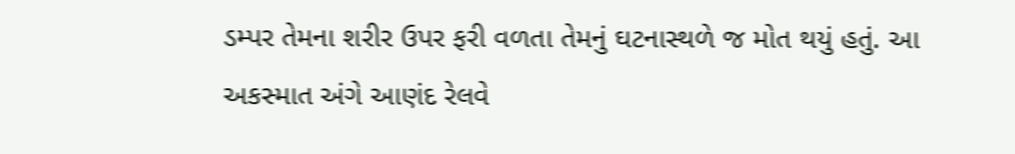ડમ્પર તેમના શરીર ઉપર ફરી વળતા તેમનું ઘટનાસ્થળે જ મોત થયું હતું. આ અકસ્માત અંગે આણંદ રેલવે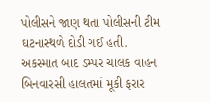પોલીસને જાણ થતા પોલીસની ટીમ ઘટનાસ્થળે દોડી ગઈ હતી.
અકસ્માત બાદ ડમ્પર ચાલક વાહન બિનવારસી હાલતમાં મૂકી ફરાર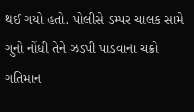થઈ ગયો હતો. પોલીસે ડમ્પર ચાલક સામે ગુનો નોંધી તેને ઝડપી પાડવાના ચક્રો ગતિમાન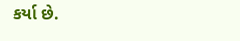કર્યા છે.